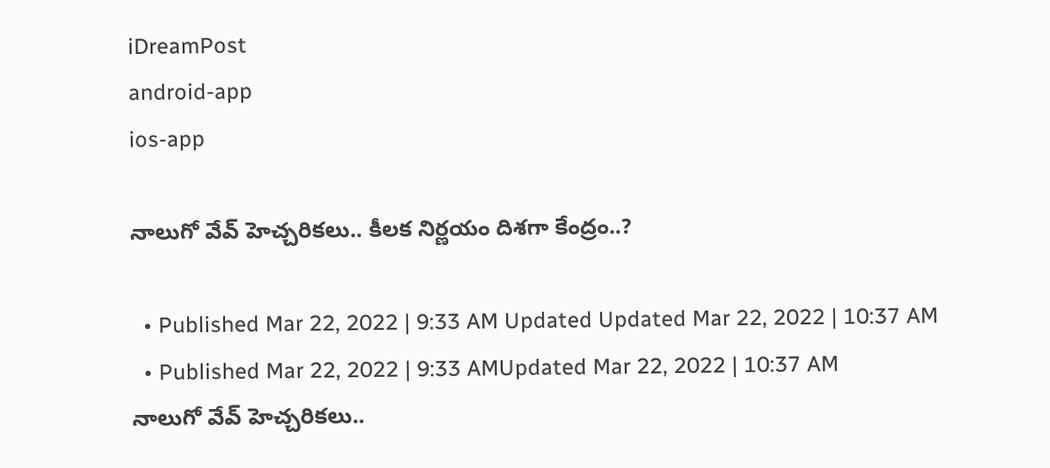iDreamPost
android-app
ios-app

నాలుగో వేవ్‌ హెచ్చరికలు.. కీలక నిర్ణయం దిశగా కేంద్రం..?

  • Published Mar 22, 2022 | 9:33 AM Updated Updated Mar 22, 2022 | 10:37 AM
  • Published Mar 22, 2022 | 9:33 AMUpdated Mar 22, 2022 | 10:37 AM
నాలుగో వేవ్‌ హెచ్చరికలు..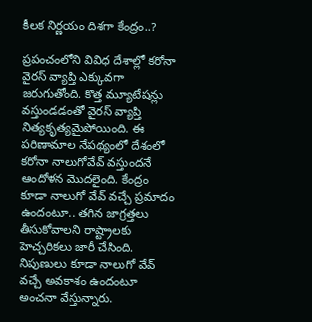కీలక నిర్ణయం దిశగా కేంద్రం..?

ప్రపంచంలోని వివిధ దేశాల్లో కరోనా వైరస్‌ వ్యాప్తి ఎక్కువగా జరుగుతోంది. కొత్త మ్యూటేషన్లు వస్తుండడంతో వైరస్‌ వ్యాప్తి నిత్యకృత్యమైపోయింది. ఈ పరిణామాల నేపథ్యంలో దేశంలో కరోనా నాలుగోవేవ్‌ వస్తుందనే ఆందోళన మొదలైంది. కేంద్రం కూడా నాలుగో వేవ్‌ వచ్చే ప్రమాదం ఉందంటూ.. తగిన జాగ్రత్తలు తీసుకోవాలని రాష్ట్రాలకు హెచ్చరికలు జారీ చేసింది. నిపుణులు కూడా నాలుగో వేవ్‌ వచ్చే అవకాశం ఉందంటూ అంచనా వేస్తున్నారు.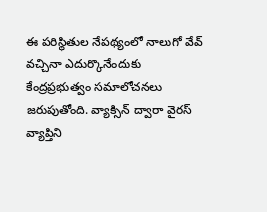ఈ పరిస్థితుల నేపథ్యంలో నాలుగో వేవ్‌ వచ్చినా ఎదుర్కొనేందుకు కేంద్రప్రభుత్వం సమాలోచనలు జరుపుతోంది. వ్యాక్సిన్‌ ద్వారా వైరస్‌ వ్యాప్తిని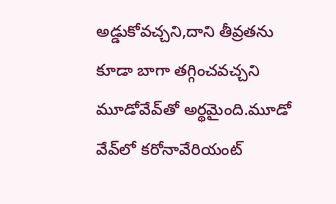అడ్డుకోవచ్చని,దాని తీవ్రతను కూడా బాగా తగ్గించవచ్చని మూడోవేవ్‌తో అర్థమైంది.మూడో వేవ్‌లో కరోనావేరియంట్‌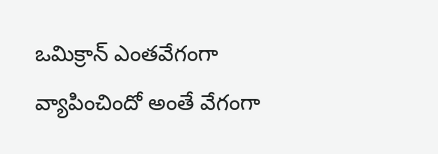ఒమిక్రాన్‌ ఎంతవేగంగా వ్యాపించిందో అంతే వేగంగా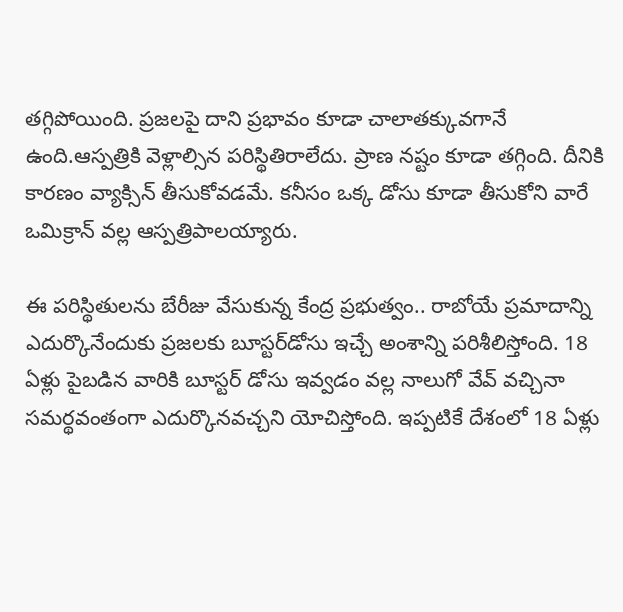తగ్గిపోయింది. ప్రజలపై దాని ప్రభావం కూడా చాలాతక్కువగానే ఉంది.ఆస్పత్రికి వెళ్లాల్సిన పరిస్థితిరాలేదు. ప్రాణ నష్టం కూడా తగ్గింది. దీనికి కారణం వ్యాక్సిన్‌ తీసుకోవడమే. కనీసం ఒక్క డోసు కూడా తీసుకోని వారే ఒమిక్రాన్‌ వల్ల ఆస్పత్రిపాలయ్యారు.

ఈ పరిస్థితులను బేరీజు వేసుకున్న కేంద్ర ప్రభుత్వం.. రాబోయే ప్రమాదాన్ని ఎదుర్కొనేందుకు ప్రజలకు బూస్టర్‌డోసు ఇచ్చే అంశాన్ని పరిశీలిస్తోంది. 18 ఏళ్లు పైబడిన వారికి బూస్టర్‌ డోసు ఇవ్వడం వల్ల నాలుగో వేవ్‌ వచ్చినా సమర్థవంతంగా ఎదుర్కొనవచ్చని యోచిస్తోంది. ఇప్పటికే దేశంలో 18 ఏళ్లు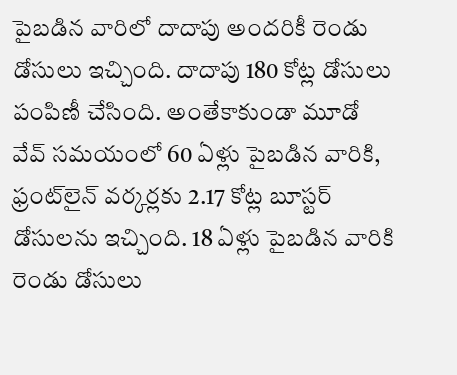పైబడిన వారిలో దాదాపు అందరికీ రెండు డోసులు ఇచ్చింది. దాదాపు 180 కోట్ల డోసులు పంపిణీ చేసింది. అంతేకాకుండా మూడో వేవ్‌ సమయంలో 60 ఏళ్లు పైబడిన వారికి, ఫ్రంట్‌లైన్‌ వర్కర్లకు 2.17 కోట్ల బూస్టర్‌ డోసులను ఇచ్చింది. 18 ఏళ్లు పైబడిన వారికి రెండు డోసులు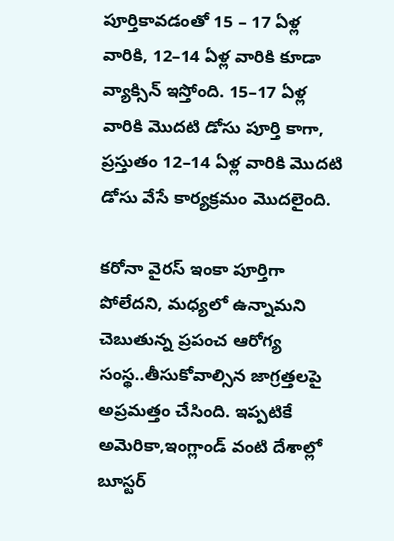పూర్తికావడంతో 15 – 17 ఏళ్ల వారికి, 12–14 ఏళ్ల వారికి కూడా వ్యాక్సిన్‌ ఇస్తోంది. 15–17 ఏళ్ల వారికి మొదటి డోసు పూర్తి కాగా, ప్రస్తుతం 12–14 ఏళ్ల వారికి మొదటి డోసు వేసే కార్యక్రమం మొదలైంది.

కరోనా వైరస్‌ ఇంకా పూర్తిగా పోలేదని, మధ్యలో ఉన్నామని చెబుతున్న ప్రపంచ ఆరోగ్య సంస్థ..తీసుకోవాల్సిన జాగ్రత్తలపై అప్రమత్తం చేసింది. ఇప్పటికే అమెరికా,ఇంగ్లాండ్‌ వంటి దేశాల్లో బూస్టర్‌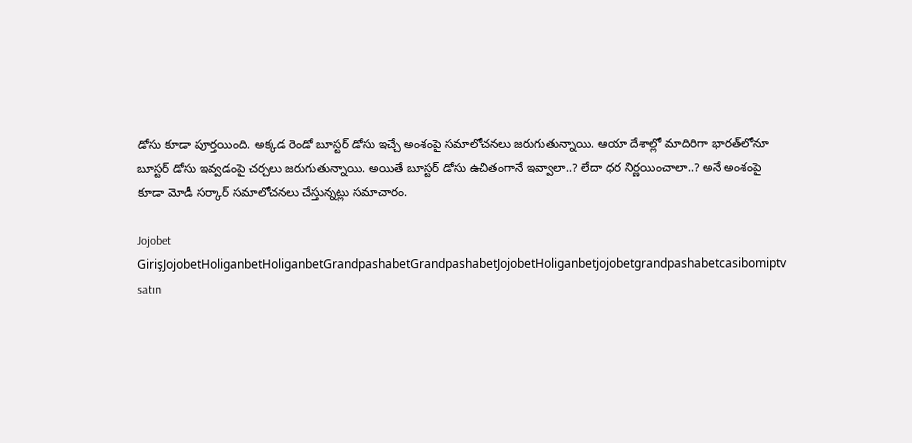డోసు కూడా పూర్తయింది. అక్కడ రెండో బూస్టర్‌ డోసు ఇచ్చే అంశంపై సమాలోచనలు జరుగుతున్నాయి. ఆయా దేశాల్లో మాదిరిగా భారత్‌లోనూ బూస్టర్‌ డోసు ఇవ్వడంపై చర్చలు జరుగుతున్నాయి. అయితే బూస్టర్‌ డోసు ఉచితంగానే ఇవ్వాలా..? లేదా ధర నిర్ణయించాలా..? అనే అంశంపై కూడా మోడీ సర్కార్‌ సమాలోచనలు చేస్తున్నట్లు సమాచారం.

Jojobet GirişJojobetHoliganbetHoliganbetGrandpashabetGrandpashabetJojobetHoliganbetjojobetgrandpashabetcasibomiptv satın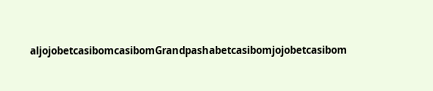aljojobetcasibomcasibomGrandpashabetcasibomjojobetcasibom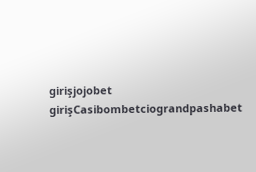girişjojobet girişCasibombetciograndpashabet